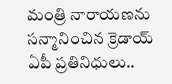మంత్రి నారాయణను సన్మానించిన క్రెడాయ్ ఏపీ ప్రతినిధులు..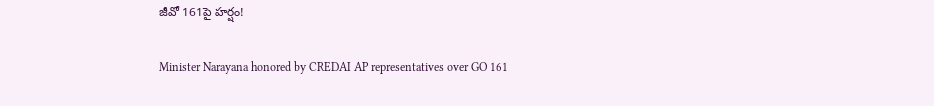జీవో 161పై హర్షం!

Minister Narayana honored by CREDAI AP representatives over GO 161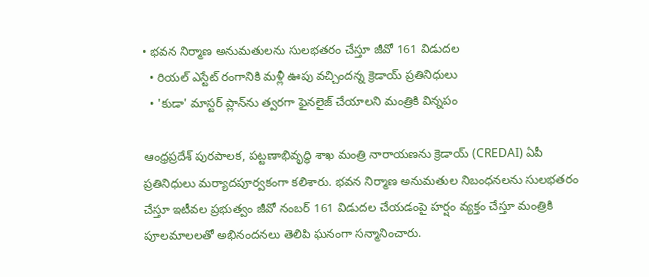• భవన నిర్మాణ అనుమతులను సులభతరం చేస్తూ జీవో 161 విడుదల
  • రియల్ ఎస్టేట్ రంగానికి మళ్లీ ఊపు వచ్చిందన్న క్రెడాయ్ ప్రతినిధులు
  • 'కుడా' మాస్టర్ ప్లాన్‌ను త్వరగా ఫైనలైజ్ చేయాలని మంత్రికి విన్నపం

ఆంధ్రప్రదేశ్ పురపాలక, పట్టణాభివృద్ధి శాఖ మంత్రి నారాయణను క్రెడాయ్ (CREDAI) ఏపీ ప్రతినిధులు మర్యాదపూర్వకంగా కలిశారు. భవన నిర్మాణ అనుమతుల నిబంధనలను సులభతరం చేస్తూ ఇటీవల ప్రభుత్వం జీవో నంబర్ 161 విడుదల చేయడంపై హర్షం వ్యక్తం చేస్తూ మంత్రికి పూలమాలలతో అభినందనలు తెలిపి ఘనంగా సన్మానించారు.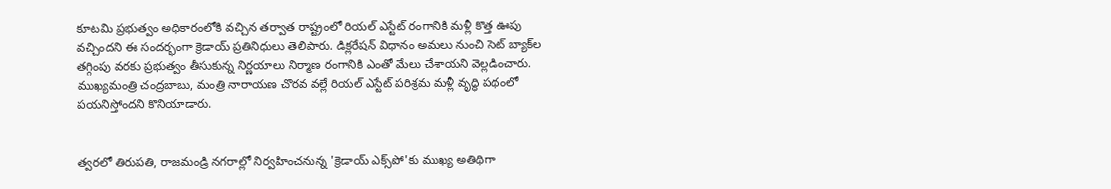కూటమి ప్రభుత్వం అధికారంలోకి వచ్చిన తర్వాత రాష్ట్రంలో రియల్ ఎస్టేట్ రంగానికి మళ్లీ కొత్త ఊపు వచ్చిందని ఈ సందర్భంగా క్రెడాయ్ ప్రతినిధులు తెలిపారు. డిక్లరేషన్ విధానం అమలు నుంచి సెట్ బ్యాక్‌ల తగ్గింపు వరకు ప్రభుత్వం తీసుకున్న నిర్ణయాలు నిర్మాణ రంగానికి ఎంతో మేలు చేశాయని వెల్లడించారు. ముఖ్యమంత్రి చంద్రబాబు, మంత్రి నారాయణ చొరవ వల్లే రియల్ ఎస్టేట్ పరిశ్రమ మళ్లీ వృద్ధి పథంలో పయనిస్తోందని కొనియాడారు.


త్వరలో తిరుపతి, రాజమండ్రి నగరాల్లో నిర్వహించనున్న 'క్రెడాయ్ ఎక్స్‌పో'కు ముఖ్య అతిథిగా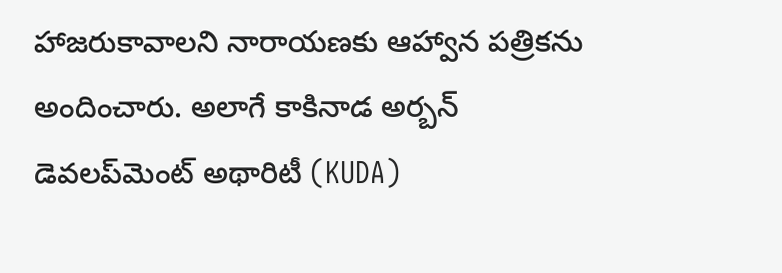హాజరుకావాలని నారాయణకు ఆహ్వాన పత్రికను అందించారు. అలాగే కాకినాడ అర్బన్ డెవలప్‌మెంట్ అథారిటీ (KUDA)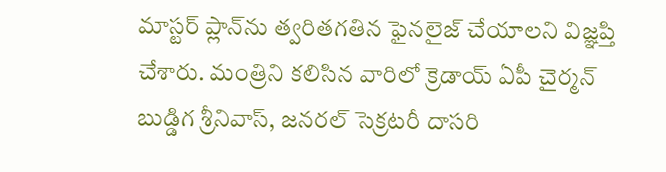మాస్టర్ ప్లాన్‌ను త్వరితగతిన ఫైనలైజ్ చేయాలని విజ్ఞప్తి చేశారు. మంత్రిని కలిసిన వారిలో క్రెడాయ్ ఏపీ చైర్మన్ బుడ్డిగ శ్రీనివాస్, జనరల్ సెక్రటరీ దాసరి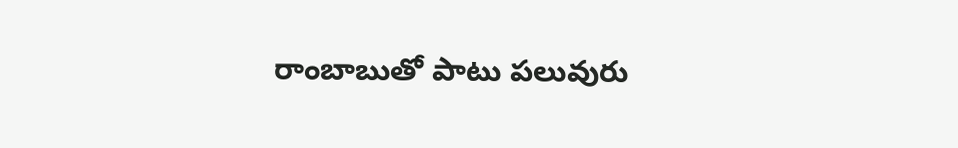రాంబాబుతో పాటు పలువురు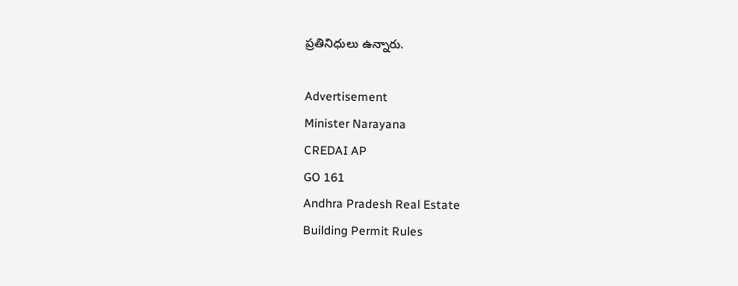ప్రతినిధులు ఉన్నారు.

Advertisement
Minister Narayana
CREDAI AP
GO 161
Andhra Pradesh Real Estate
Building Permit Rules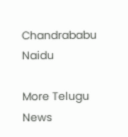Chandrababu Naidu

More Telugu News